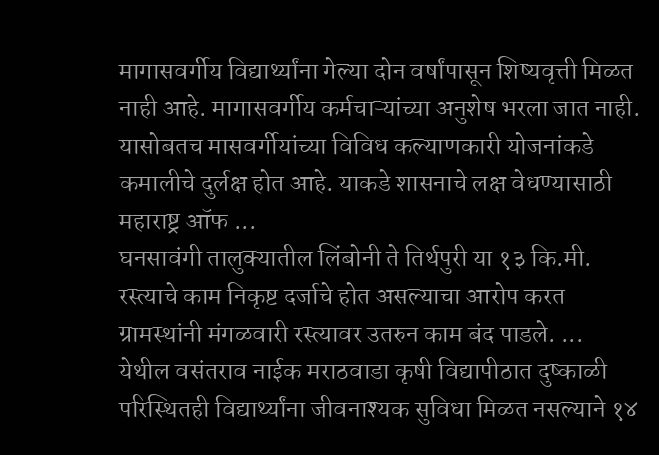मागासवर्गीय विद्यार्थ्यांना गेल्या दोन वर्षांपासून शिष्यवृत्ती मिळत नाही आहे. मागासवर्गीय कर्मचाऱ्यांच्या अनुशेष भरला जात नाही. यासोबतच मासवर्गीयांच्या विविध कल्याणकारी योजनांकडे कमालीचे दुर्लक्ष होत आहे. याकडे शासनाचे लक्ष वेधण्यासाठी महाराष्ट्र ऑफ ...
घनसावंगी तालुक्यातील लिंबोनी ते तिर्थपुरी या १३ कि.मी. रस्त्याचे काम निकृष्ट दर्जाचे होत असल्याचा आरोप करत ग्रामस्थांनी मंगळवारी रस्त्यावर उतरुन काम बंद पाडले. ...
येथील वसंतराव नाईक मराठवाडा कृषी विद्यापीठात दुष्काळी परिस्थितही विद्यार्थ्यांना जीवनाश्यक सुविधा मिळत नसल्याने १४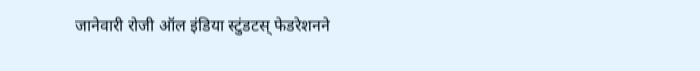जानेवारी रोजी ऑल इंडिया स्टुंडटस् फेडरेशनने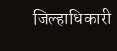जिल्हाधिकारी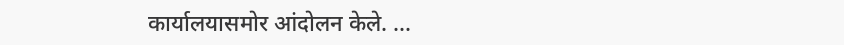कार्यालयासमोर आंदोलन केले. ...